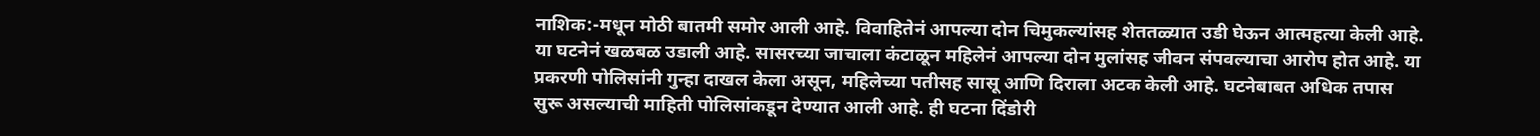नाशिक:-मधून मोठी बातमी समोर आली आहे. विवाहितेनं आपल्या दोन चिमुकल्यांसह शेततळ्यात उडी घेऊन आत्महत्या केली आहे. या घटनेनं खळबळ उडाली आहे. सासरच्या जाचाला कंटाळून महिलेनं आपल्या दोन मुलांसह जीवन संपवल्याचा आरोप होत आहे. या प्रकरणी पोलिसांनी गुन्हा दाखल केला असून, महिलेच्या पतीसह सासू आणि दिराला अटक केली आहे. घटनेबाबत अधिक तपास सुरू असल्याची माहिती पोलिसांकडून देण्यात आली आहे. ही घटना दिंडोरी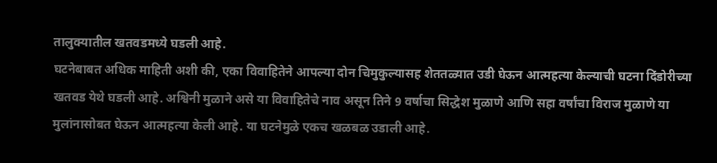तालुक्यातील खतवडमध्ये घडली आहे.
घटनेबाबत अधिक माहिती अशी की, एका विवाहितेने आपल्या दोन चिमुकुल्यासह शेततळ्यात उडी घेऊन आत्महत्या केल्याची घटना दिंडोरीच्या खतवड येथे घडली आहे. अश्विनी मुळाने असे या विवाहितेचे नाव असून तिने 9 वर्षाचा सिद्धेश मुळाणे आणि सहा वर्षांचा विराज मुळाणे या मुलांनासोबत घेऊन आत्महत्या केली आहे. या घटनेमुळे एकच खळबळ उडाली आहे.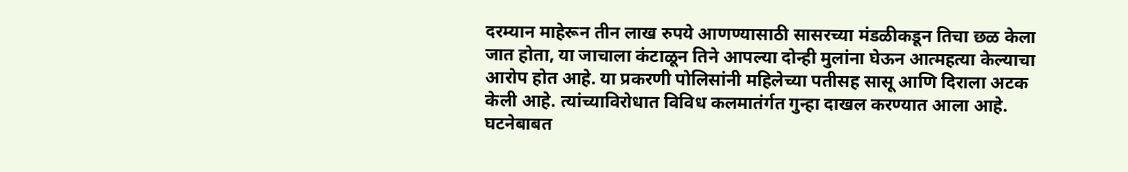दरम्यान माहेरून तीन लाख रुपये आणण्यासाठी सासरच्या मंडळीकडून तिचा छळ केला जात होता, या जाचाला कंटाळून तिने आपल्या दोन्ही मुलांना घेऊन आत्महत्या केल्याचा आरोप होत आहे. या प्रकरणी पोलिसांनी महिलेच्या पतीसह सासू आणि दिराला अटक केली आहे. त्यांच्याविरोधात विविध कलमातंर्गत गुन्हा दाखल करण्यात आला आहे. घटनेबाबत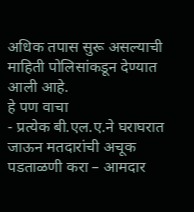अधिक तपास सुरू असल्याची माहिती पोलिसांकडून देण्यात आली आहे.
हे पण वाचा
- प्रत्येक बी.एल.ए.ने घराघरात जाऊन मतदारांची अचूक पडताळणी करा – आमदार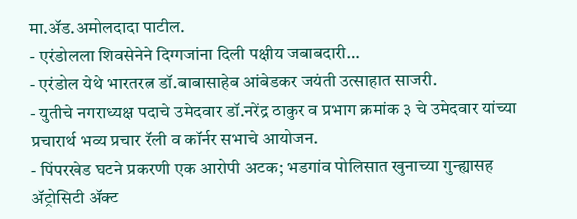मा.ॲड.अमोलदादा पाटील.
- एरंडोलला शिवसेनेने दिग्गजांना दिली पक्षीय जबाबदारी…
- एरंडोल येथे भारतरत्न डॉ.बाबासाहेब आंबेडकर जयंती उत्साहात साजरी.
- युतीचे नगराध्यक्ष पदाचे उमेदवार डॉ.नरेंद्र ठाकुर व प्रभाग क्रमांक ३ चे उमेदवार यांच्या प्रचारार्थ भव्य प्रचार रॅली व कॉर्नर सभाचे आयोजन.
- पिंपरखेड घटने प्रकरणी एक आरोपी अटक; भडगांव पोलिसात खुनाच्या गुन्ह्यासह ॲट्रोसिटी ॲक्ट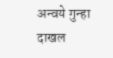अन्वये गुन्हा दाखल